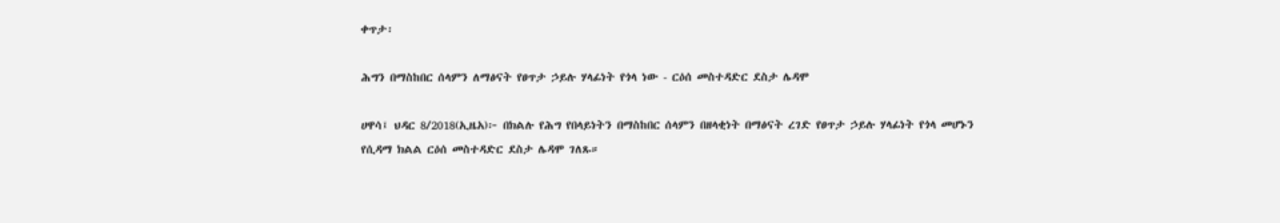ቀጥታ፡

ሕግን በማስከበር ሰላምን ለማፅናት የፀጥታ ኃይሉ ሃላፊነት የጎላ ነው - ርዕሰ መስተዳድር ደስታ ሌዳሞ

ሀዋሳ፤ ህዳር 8/2018(ኢዜአ)፦ በክልሉ የሕግ የበላይነትን በማስከበር ሰላምን በዘላቂነት በማፅናት ረገድ የፀጥታ ኃይሉ ሃላፊነት የጎላ መሆኑን የሲዳማ ክልል ርዕሰ መስተዳድር ደስታ ሌዳሞ ገለጹ።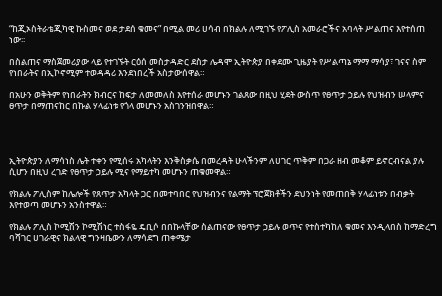“ከጂኦስትራቴጂካዊ ኩስመና ወደ ታደሰ ቁመና” በሚል መሪ ሀሳብ በክልሉ ለሚገኙ የፖሊስ አመራሮችና አባላት ሥልጠና እየተሰጠ ነው፡፡

በስልጠና ማስጀመሪያው ላይ የተገኙት ርዕሰ መስታዳድር ደስታ ሌዳሞ ኢትዮጵያ በቀደሙ ጊዜያት የሥልጣኔ ማማ ማሳያ፣ ገናና ስም የነበራትና በኢኮኖሚም ተወዳዳሪ እንደነበረች አስታውሰዋል።

በአሁን ወቅትም የነበራትን ክብርና ከፍታ ለመመለስ እየተሰራ መሆኑን ገልጸው በዚህ ሂደት ውስጥ የፀጥታ ኃይሉ የህዝብን ሠላምና ፀጥታ በማጠናከር በኩል ሃላፊነቱ የጎላ መሆኑን አስገንዝበዋል።




ኢትዮጵያን ለማሳነስ ሌት ተቀን የሚሰሩ አካላትን እንቅስቃሴ በመረዳት ሁላችንም ለሀገር ጥቅም በጋራ ዘብ መቆም ይኖርብናል ያሉ ሲሆን በዚህ ረገድ የፀጥታ ኃይሉ ሚና የማይተካ መሆኑን ጠቁመዋል።

የክልሉ ፖሊስም ከሌሎች የጸጥታ አካላት ጋር በመተባበር የህዝብንና የልማት ፕሮጀክቶችን ደህንነት የመጠበቅ ሃላፊነቱን በብቃት እየተወጣ መሆኑን አንስተዋል።

የክልሉ ፖሊስ ኮሚሽን ኮሚሽነር ተስፋዬ ዴቢሶ በበኩላቸው ስልጠናው የፀጥታ ኃይሉ ወጥና የተስተካከለ ቁመና እንዲላበስ ከማድረግ ባሻገር ሀገራዊና ክልላዊ ግንዛቤውን ለማሳደግ ጠቀሜታ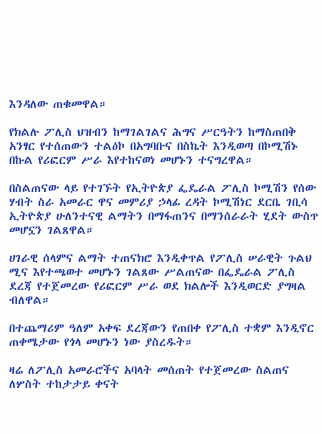እንዳለው ጠቁመዋል።

የክልሉ ፖሊስ ህዝብን ከማገልገልና ሕግና ሥርዓትን ከማስጠበቅ አንፃር የተሰጠውን ተልዕኮ በአግባቡና በስኬት እንዲወጣ በኮሚሽኑ በኩል የሪፎርም ሥራ እየተከናወነ መሆኑን ተናግረዋል።

በስልጠናው ላይ የተገኙት የኢትዮጵያ ፌዴራል ፖሊስ ኮሚሽን የሰው ሃብት ስራ አመራር ዋና መምሪያ ኃላፊ ረዳት ኮሚሽነር ደርቤ ገቢሳ ኢትዮጵያ ሁለንተናዊ ልማትን በማፋጠንና በማንሰራራት ሂደት ውስጥ መሆኗን ገልጸዋል።

ሀገራዊ ሰላምና ልማት ተጠናክሮ እንዲቀጥል የፖሊስ ሠራዊት ጉልህ ሚና እየተጫወተ መሆኑን ገልጸው ሥልጠናው በፌዴራል ፖሊስ ደረጃ የተጀመረው የሪፎርም ሥራ ወደ ክልሎች እንዲወርድ ያግዛል ብለዋል።

በተጨማሪም ዓለም አቀፍ ደረጃውን የጠበቀ የፖሊስ ተቋም እንዲኖር ጠቀሜታው የጎላ መሆኑን ነው ያስረዱት።

ዛሬ ለፖሊስ አመራሮችና አባላት መሰጠት የተጀመረው ስልጠና ለሦስት ተከታታይ ቀናት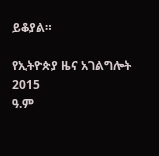ይቆያል።

የኢትዮጵያ ዜና አገልግሎት
2015
ዓ.ም